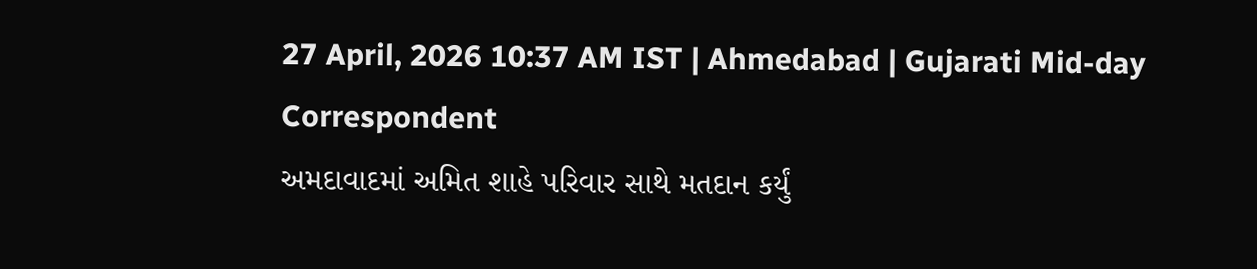27 April, 2026 10:37 AM IST | Ahmedabad | Gujarati Mid-day Correspondent
અમદાવાદમાં અમિત શાહે પરિવાર સાથે મતદાન કર્યું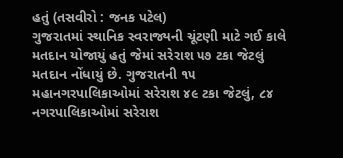હતું (તસવીરો : જનક પટેલ)
ગુજરાતમાં સ્થાનિક સ્વરાજ્યની ચૂંટણી માટે ગઈ કાલે મતદાન યોજાયું હતું જેમાં સરેરાશ ૫૭ ટકા જેટલું મતદાન નોંધાયું છે. ગુજરાતની ૧૫ મહાનગરપાલિકાઓમાં સરેરાશ ૪૯ ટકા જેટલું, ૮૪ નગરપાલિકાઓમાં સરેરાશ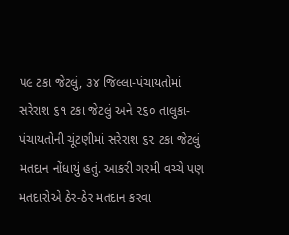૫૯ ટકા જેટલું, ૩૪ જિલ્લા-પંચાયતોમાં સરેરાશ ૬૧ ટકા જેટલું અને ૨૬૦ તાલુકા-પંચાયતોની ચૂંટણીમાં સરેરાશ ૬૨ ટકા જેટલું મતદાન નોંધાયું હતું. આકરી ગરમી વચ્ચે પણ મતદારોએ ઠેર-ઠેર મતદાન કરવા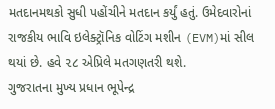મતદાનમથકો સુધી પહોંચીને મતદાન કર્યું હતું. ઉમેદવારોનાં રાજકીય ભાવિ ઇલેક્ટ્રૉનિક વોટિંગ મશીન (EVM)માં સીલ થયાં છે. હવે ૨૮ એપ્રિલે મતગણતરી થશે.
ગુજરાતના મુખ્ય પ્રધાન ભૂપેન્દ્ર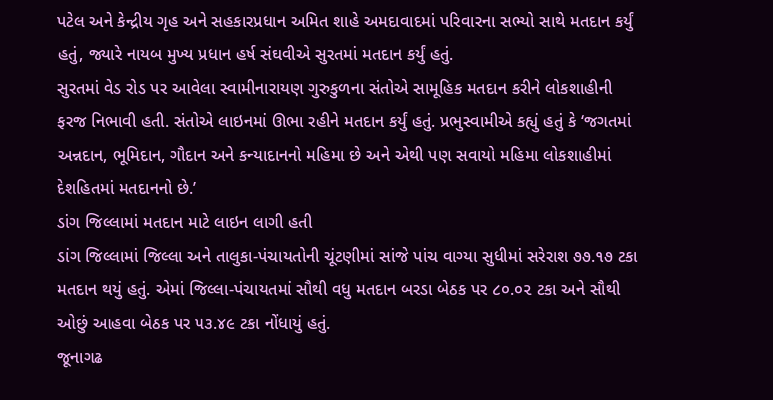પટેલ અને કેન્દ્રીય ગૃહ અને સહકારપ્રધાન અમિત શાહે અમદાવાદમાં પરિવારના સભ્યો સાથે મતદાન કર્યું હતું, જ્યારે નાયબ મુખ્ય પ્રધાન હર્ષ સંઘવીએ સુરતમાં મતદાન કર્યું હતું.
સુરતમાં વેડ રોડ પર આવેલા સ્વામીનારાયણ ગુરુકુળના સંતોએ સામૂહિક મતદાન કરીને લોકશાહીની ફરજ નિભાવી હતી. સંતોએ લાઇનમાં ઊભા રહીને મતદાન કર્યું હતું. પ્રભુસ્વામીએ કહ્યું હતું કે ‘જગતમાં અન્નદાન, ભૂમિદાન, ગૌદાન અને કન્યાદાનનો મહિમા છે અને એથી પણ સવાયો મહિમા લોકશાહીમાં દેશહિતમાં મતદાનનો છે.’
ડાંગ જિલ્લામાં મતદાન માટે લાઇન લાગી હતી
ડાંગ જિલ્લામાં જિલ્લા અને તાલુકા-પંચાયતોની ચૂંટણીમાં સાંજે પાંચ વાગ્યા સુધીમાં સરેરાશ ૭૭.૧૭ ટકા મતદાન થયું હતું. એમાં જિલ્લા-પંચાયતમાં સૌથી વધુ મતદાન બરડા બેઠક પર ૮૦.૦૨ ટકા અને સૌથી ઓછું આહવા બેઠક પર ૫૩.૪૯ ટકા નોંધાયું હતું.
જૂનાગઢ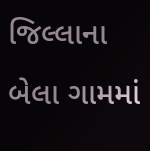જિલ્લાના બેલા ગામમાં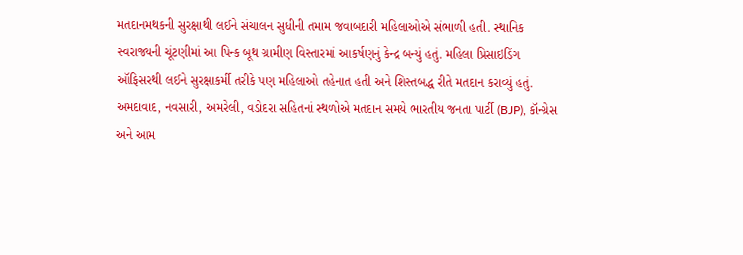મતદાનમથકની સુરક્ષાથી લઈને સંચાલન સુધીની તમામ જવાબદારી મહિલાઓએ સંભાળી હતી. સ્થાનિક સ્વરાજ્યની ચૂંટણીમાં આ પિન્ક બૂથ ગ્રામીણ વિસ્તારમાં આકર્ષણનું કેન્દ્ર બન્યું હતું. મહિલા પ્રિસાઇડિંગ ઑફિસરથી લઈને સુરક્ષાકર્મી તરીકે પણ મહિલાઓ તહેનાત હતી અને શિસ્તબદ્ધ રીતે મતદાન કરાવ્યું હતું.
અમદાવાદ, નવસારી, અમરેલી, વડોદરા સહિતનાં સ્થળોએ મતદાન સમયે ભારતીય જનતા પાર્ટી (BJP), કૉન્ગ્રેસ અને આમ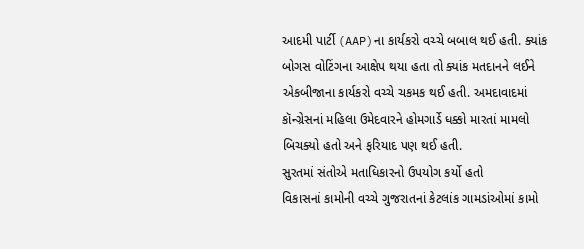આદમી પાર્ટી (AAP)ના કાર્યકરો વચ્ચે બબાલ થઈ હતી. ક્યાંક બોગસ વોટિંગના આક્ષેપ થયા હતા તો ક્યાંક મતદાનને લઈને એકબીજાના કાર્યકરો વચ્ચે ચકમક થઈ હતી. અમદાવાદમાં કૉન્ગ્રેસનાં મહિલા ઉમેદવારને હોમગાર્ડે ધક્કો મારતાં મામલો બિચક્યો હતો અને ફરિયાદ પણ થઈ હતી.
સુરતમાં સંતોએ મતાધિકારનો ઉપયોગ કર્યો હતો
વિકાસનાં કામોની વચ્ચે ગુજરાતનાં કેટલાંક ગામડાંઓમાં કામો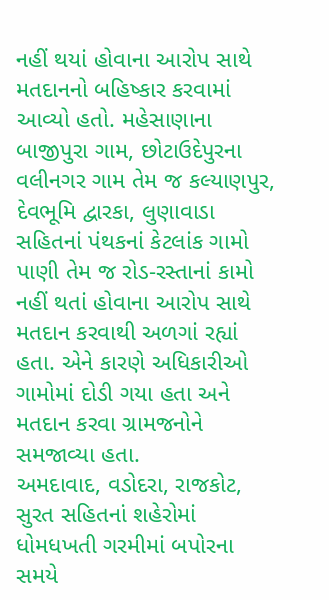નહીં થયાં હોવાના આરોપ સાથે મતદાનનો બહિષ્કાર કરવામાં આવ્યો હતો. મહેસાણાના બાજીપુરા ગામ, છોટાઉદેપુરના વલીનગર ગામ તેમ જ કલ્યાણપુર, દેવભૂમિ દ્વારકા, લુણાવાડા સહિતનાં પંથકનાં કેટલાંક ગામો પાણી તેમ જ રોડ-રસ્તાનાં કામો નહીં થતાં હોવાના આરોપ સાથે મતદાન કરવાથી અળગાં રહ્યાં હતા. એને કારણે અધિકારીઓ ગામોમાં દોડી ગયા હતા અને મતદાન કરવા ગ્રામજનોને સમજાવ્યા હતા.
અમદાવાદ, વડોદરા, રાજકોટ, સુરત સહિતનાં શહેરોમાં ધોમધખતી ગરમીમાં બપોરના સમયે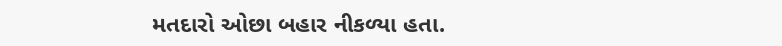મતદારો ઓછા બહાર નીકળ્યા હતા.